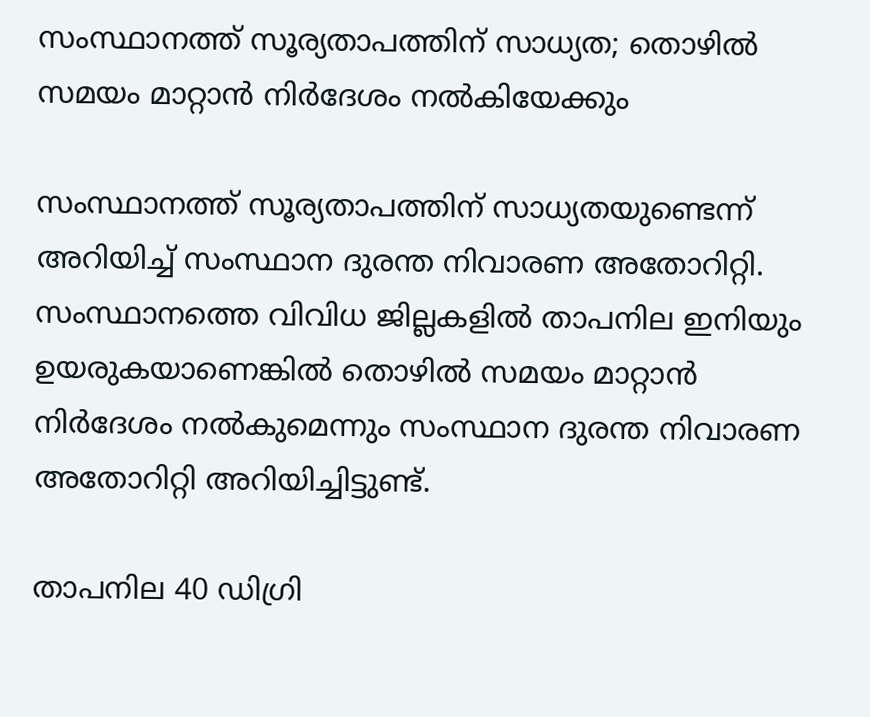സംസ്ഥാനത്ത് സൂര്യതാപത്തിന് സാധ്യത; തൊഴില്‍ സമയം മാറ്റാന്‍ നിര്‍ദേശം നല്‍കിയേക്കും

സംസ്ഥാനത്ത് സൂര്യതാപത്തിന് സാധ്യതയുണ്ടെന്ന് അറിയിച്ച്‌ സംസ്ഥാന ദുരന്ത നിവാരണ അതോറിറ്റി. സംസ്ഥാനത്തെ വിവിധ ജില്ലകളില്‍ താപനില ഇനിയും ഉയരുകയാണെങ്കില്‍ തൊഴില്‍ സമയം മാറ്റാന്‍ നിര്‍ദേശം നല്‍കുമെന്നും സംസ്ഥാന ദുരന്ത നിവാരണ അതോറിറ്റി അറിയിച്ചിട്ടുണ്ട്.

താപനില 40 ഡിഗ്രി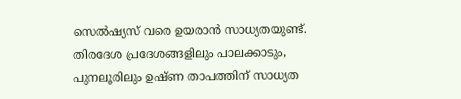സെല്‍ഷ്യസ് വരെ ഉയരാന്‍ സാധ്യതയുണ്ട്. തിരദേശ പ്രദേശങ്ങളിലും പാലക്കാടും, പുനലൂരിലും ഉഷ്ണ താപത്തിന് സാധ്യത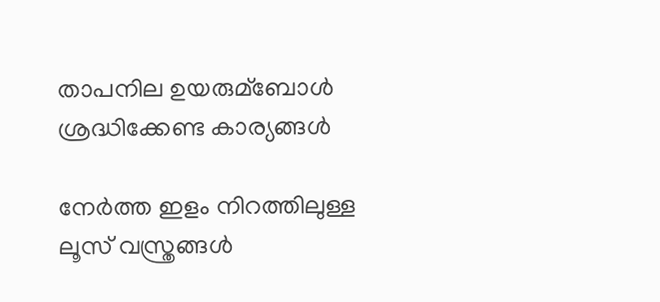താപനില ഉയരുമ്ബോള്‍ ശ്രദ്ധിക്കേണ്ട കാര്യങ്ങള്‍

നേര്‍ത്ത ഇളം നിറത്തിലുള്ള ലൂസ് വസ്ത്രങ്ങള്‍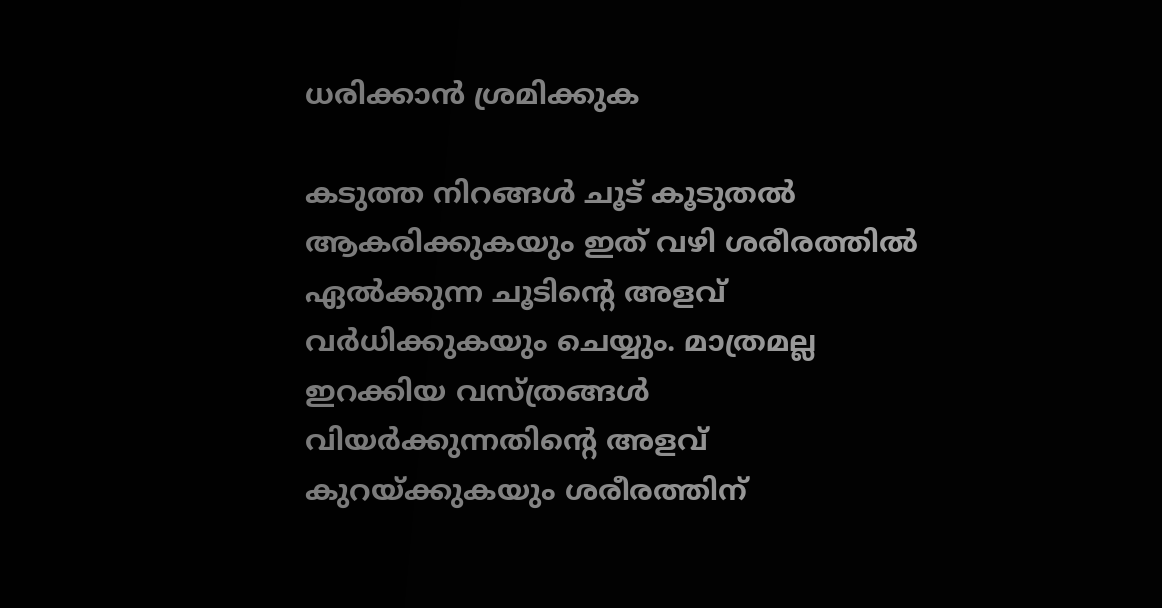ധരിക്കാന്‍ ശ്രമിക്കുക

കടുത്ത നിറങ്ങള്‍ ചൂട് കൂടുതല്‍ ആകരിക്കുകയും ഇത് വഴി ശരീരത്തില്‍ ഏല്‍ക്കുന്ന ചൂടിന്റെ അളവ് വര്‍ധിക്കുകയും ചെയ്യും. മാത്രമല്ല ഇറക്കിയ വസ്ത്രങ്ങള്‍ വിയര്‍ക്കുന്നതിന്റെ അളവ് കുറയ്ക്കുകയും ശരീരത്തിന്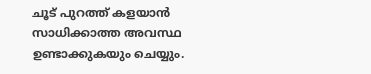ചൂട് പുറത്ത് കളയാന്‍ സാധിക്കാത്ത അവസ്ഥ ഉണ്ടാക്കുകയും ചെയ്യും.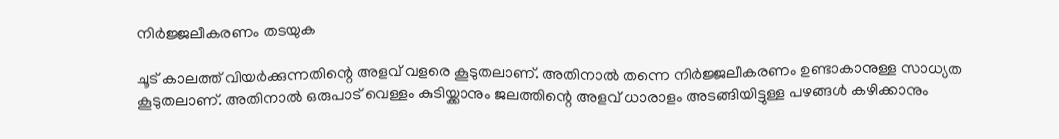നിര്‍ജ്ജലീകരണം തടയുക

ചൂട് കാലത്ത് വിയര്‍ക്കുന്നതിന്റെ അളവ് വളരെ കൂടുതലാണ്. അതിനാല്‍ തന്നെ നിര്‍ജ്ജലീകരണം ഉണ്ടാകാനുള്ള സാധ്യത കൂടുതലാണ്. അതിനാല്‍ ഒരുപാട് വെള്ളം കുടിയ്ക്കാനും ജലത്തിന്റെ അളവ് ധാരാളം അടങ്ങിയിട്ടുള്ള പഴങ്ങള്‍ കഴിക്കാനും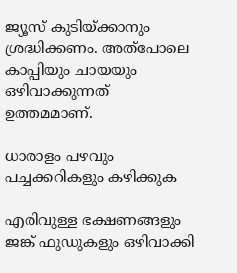ജ്യൂസ് കുടിയ്ക്കാനും ശ്രദ്ധിക്കണം. അത്പോലെ കാപ്പിയും ചായയും ഒഴിവാക്കുന്നത് ഉത്തമമാണ്.

ധാരാളം പഴവും പച്ചക്കറികളും കഴിക്കുക

എരിവുള്ള ഭക്ഷണങ്ങളും ജങ്ക് ഫുഡുകളും ഒഴിവാക്കി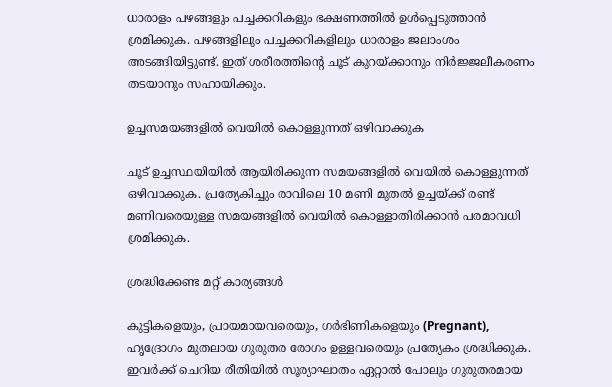ധാരാളം പഴങ്ങളും പച്ചക്കറികളും ഭക്ഷണത്തില്‍ ഉള്‍പ്പെടുത്താന്‍ ശ്രമിക്കുക. പഴങ്ങളിലും പച്ചക്കറികളിലും ധാരാളം ജലാംശം അടങ്ങിയിട്ടുണ്ട്. ഇത് ശരീരത്തിന്റെ ചൂട് കുറയ്ക്കാനും നിര്‍ജ്ജലീകരണം തടയാനും സഹായിക്കും.

ഉച്ചസമയങ്ങളില്‍ വെയില്‍ കൊള്ളുന്നത് ഒഴിവാക്കുക

ചൂട് ഉച്ചസ്ഥയിയില്‍ ആയിരിക്കുന്ന സമയങ്ങളില്‍ വെയില്‍ കൊള്ളുന്നത് ഒഴിവാക്കുക. പ്രത്യേകിച്ചും രാവിലെ 10 മണി മുതല്‍ ഉച്ചയ്ക്ക് രണ്ട് മണിവരെയുള്ള സമയങ്ങളില്‍ വെയില്‍ കൊള്ളാതിരിക്കാന്‍ പരമാവധി ശ്രമിക്കുക.

ശ്രദ്ധിക്കേണ്ട മറ്റ് കാര്യങ്ങള്‍

കുട്ടികളെയും, പ്രായമായവരെയും, ഗര്‍ഭിണികളെയും (Pregnant), ഹൃദ്രോഗം മുതലായ ഗുരുതര രോഗം ഉള്ളവരെയും പ്രത്യേകം ശ്രദ്ധിക്കുക. ഇവര്‍ക്ക് ചെറിയ രീതിയില്‍ സൂര്യാഘാതം ഏറ്റാല്‍ പോലും ഗുരുതരമായ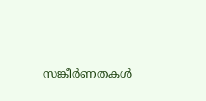സങ്കീര്‍ണതകള്‍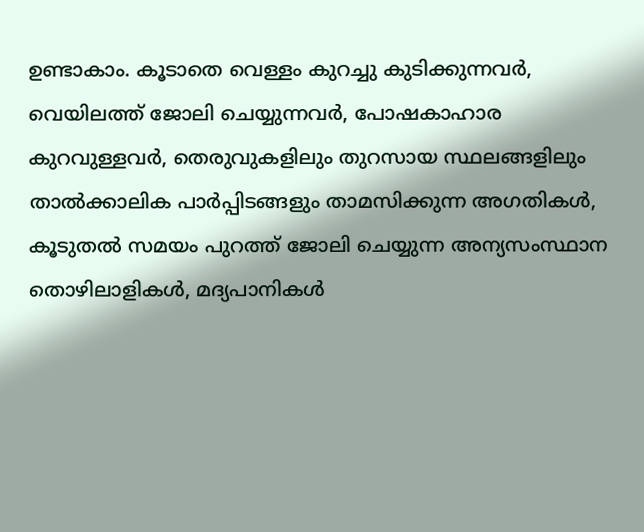ഉണ്ടാകാം. കൂടാതെ വെള്ളം കുറച്ചു കുടിക്കുന്നവര്‍, വെയിലത്ത് ജോലി ചെയ്യുന്നവര്‍, പോഷകാഹാര കുറവുള്ളവര്‍, തെരുവുകളിലും തുറസായ സ്ഥലങ്ങളിലും താല്‍ക്കാലിക പാര്‍പ്പിടങ്ങളും താമസിക്കുന്ന അഗതികള്‍, കൂടുതല്‍ സമയം പുറത്ത് ജോലി ചെയ്യുന്ന അന്യസംസ്ഥാന തൊഴിലാളികള്‍, മദ്യപാനികള്‍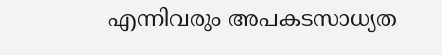എന്നിവരും അപകടസാധ്യത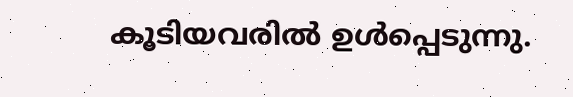കൂടിയവരില്‍ ഉള്‍പ്പെടുന്നു.